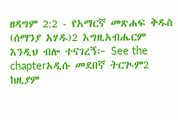ዘዳግም 2:2 - የአማርኛ መጽሐፍ ቅዱስ (ሰማንያ አሃዱ)2 እግዚአብሔርም እንዲህ ብሎ ተናገረኝ፦ See the chapterአዲሱ መደበኛ ትርጒም2 ከዚያም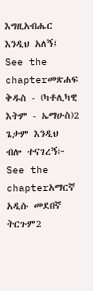እግዚአብሔር እንዲህ አለኝ፤ See the chapterመጽሐፍ ቅዱስ - (ካቶሊካዊ እትም - ኤማሁስ)2 ጌታም እንዲህ ብሎ ተናገረኝ፦ See the chapterአማርኛ አዲሱ መደበኛ ትርጉም2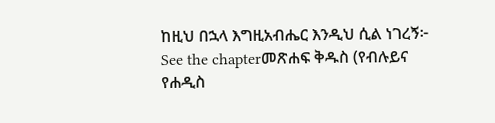ከዚህ በኋላ እግዚአብሔር እንዲህ ሲል ነገረኝ፦ See the chapterመጽሐፍ ቅዱስ (የብሉይና የሐዲስ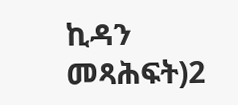ኪዳን መጻሕፍት)2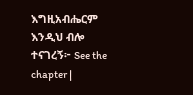እግዚአብሔርም እንዲህ ብሎ ተናገረኝ፦ See the chapter |